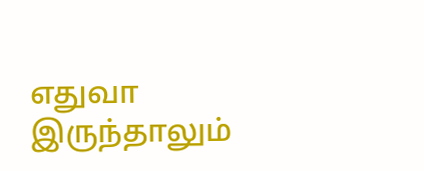எதுவா இருந்தாலும்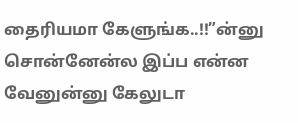தைரியமா கேளுங்க..!!”ன்னு சொன்னேன்ல இப்ப என்ன வேனுன்னு கேலுடா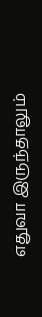எதுவா இருந்தாலும்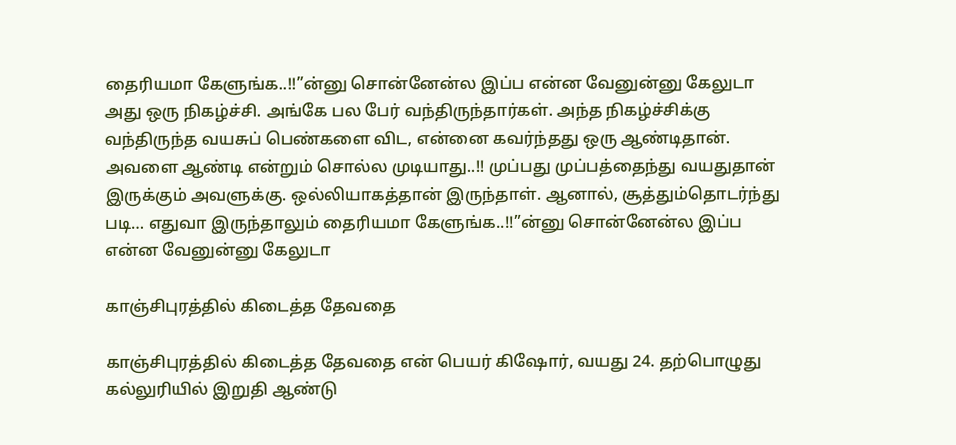தைரியமா கேளுங்க..!!”ன்னு சொன்னேன்ல இப்ப என்ன வேனுன்னு கேலுடா அது ஒரு நிகழ்ச்சி. அங்கே பல பேர் வந்திருந்தார்கள். அந்த நிகழ்ச்சிக்கு வந்திருந்த வயசுப் பெண்களை விட, என்னை கவர்ந்தது ஒரு ஆண்டிதான். அவளை ஆண்டி என்றும் சொல்ல முடியாது..!! முப்பது முப்பத்தைந்து வயதுதான் இருக்கும் அவளுக்கு. ஒல்லியாகத்தான் இருந்தாள். ஆனால், சூத்தும்தொடர்ந்து படி… எதுவா இருந்தாலும் தைரியமா கேளுங்க..!!”ன்னு சொன்னேன்ல இப்ப என்ன வேனுன்னு கேலுடா

காஞ்சிபுரத்தில் கிடைத்த தேவதை

காஞ்சிபுரத்தில் கிடைத்த தேவதை என் பெயர் கிஷோர், வயது 24. தற்பொழுது கல்லுரியில் இறுதி ஆண்டு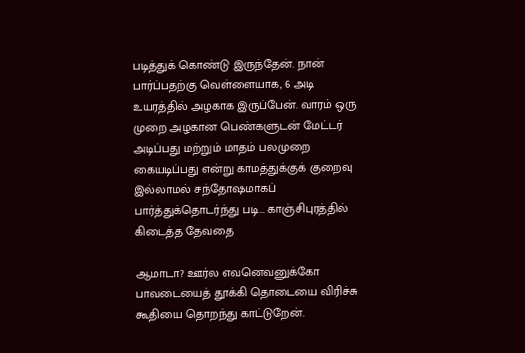படித்துக் கொண்டு இருந்தேன். நான் பார்ப்பதற்கு வெள்ளையாக, 6 அடி உயரத்தில் அழகாக இருப்பேன். வாரம் ஒரு முறை அழகான பெண்களுடன் மேட்டர் அடிப்பது மற்றும் மாதம் பலமுறை கையடிப்பது என்று காமத்துக்குக் குறைவு இல்லாமல் சந்தோஷமாகப் பார்த்துக்தொடர்ந்து படி… காஞ்சிபுரத்தில் கிடைத்த தேவதை

ஆமாடா? ஊர்ல எவனெவனுக்கோ பாவடையைத் தூக்கி தொடையை விரிச்சு கூதியை தொறந்து காட்டுறேன்.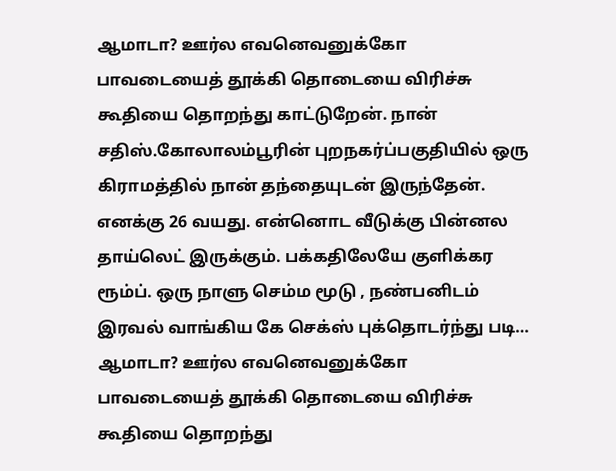ஆமாடா? ஊர்ல எவனெவனுக்கோ பாவடையைத் தூக்கி தொடையை விரிச்சு கூதியை தொறந்து காட்டுறேன். நான் சதிஸ்.கோலாலம்பூரின் புறநகர்ப்பகுதியில் ஒரு கிராமத்தில் நான் தந்தையுடன் இருந்தேன். எனக்கு 26 வயது. என்னொட வீடுக்கு பின்னல தாய்லெட் இருக்கும். பக்கதிலேயே குளிக்கர ரூம்ப். ஒரு நாளு செம்ம மூடு , நண்பனிடம் இரவல் வாங்கிய கே செக்ஸ் புக்தொடர்ந்து படி… ஆமாடா? ஊர்ல எவனெவனுக்கோ பாவடையைத் தூக்கி தொடையை விரிச்சு கூதியை தொறந்து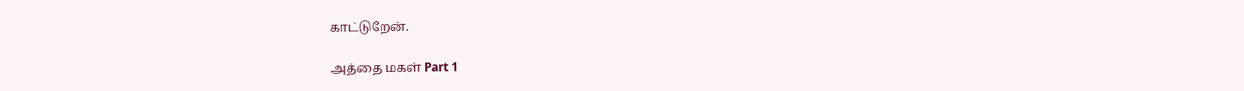காட்டுறேன்.

அத்தை மகள் Part 1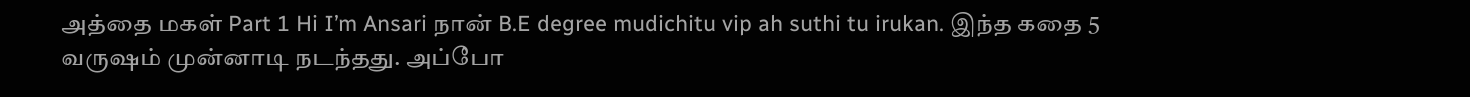அத்தை மகள் Part 1 Hi I’m Ansari நான் B.E degree mudichitu vip ah suthi tu irukan. இந்த கதை 5 வருஷம் முன்னாடி நடந்தது. அப்போ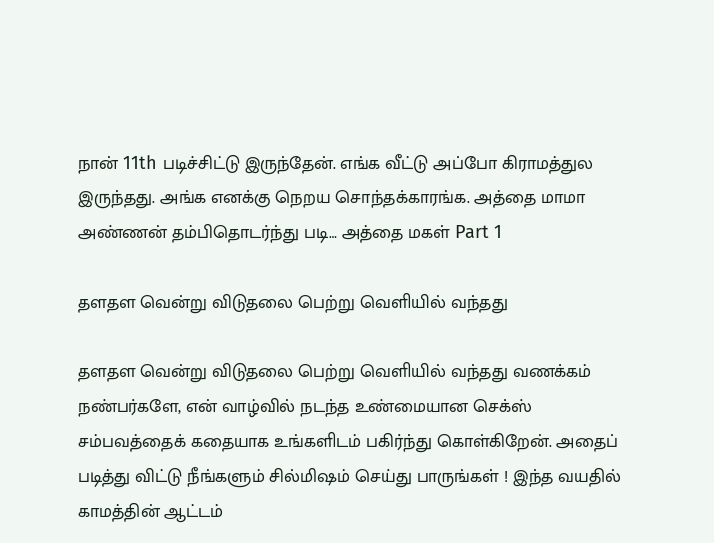நான் 11th படிச்சிட்டு இருந்தேன். எங்க வீட்டு அப்போ கிராமத்துல இருந்தது. அங்க எனக்கு நெறய சொந்தக்காரங்க. அத்தை மாமா அண்ணன் தம்பிதொடர்ந்து படி… அத்தை மகள் Part 1

தளதள வென்று விடுதலை பெற்று வெளியில் வந்தது

தளதள வென்று விடுதலை பெற்று வெளியில் வந்தது வணக்கம் நண்பர்களே, என் வாழ்வில் நடந்த உண்மையான செக்ஸ் சம்பவத்தைக் கதையாக உங்களிடம் பகிர்ந்து கொள்கிறேன். அதைப் படித்து விட்டு நீங்களும் சில்மிஷம் செய்து பாருங்கள் ! இந்த வயதில் காமத்தின் ஆட்டம்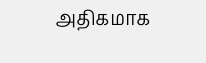அதிகமாக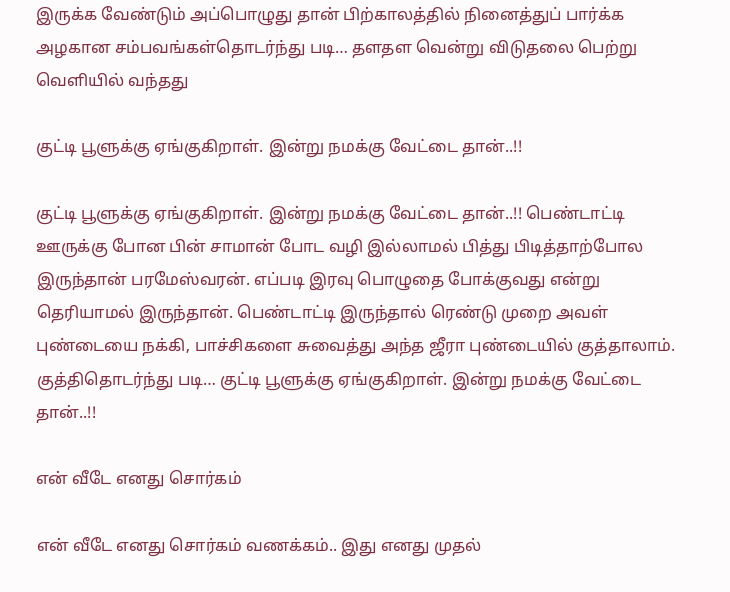இருக்க வேண்டும் அப்பொழுது தான் பிற்காலத்தில் நினைத்துப் பார்க்க அழகான சம்பவங்கள்தொடர்ந்து படி… தளதள வென்று விடுதலை பெற்று வெளியில் வந்தது

குட்டி பூளுக்கு ஏங்குகிறாள். இன்று நமக்கு வேட்டை தான்..!!

குட்டி பூளுக்கு ஏங்குகிறாள். இன்று நமக்கு வேட்டை தான்..!! பெண்டாட்டி ஊருக்கு போன பின் சாமான் போட வழி இல்லாமல் பித்து பிடித்தாற்போல இருந்தான் பரமேஸ்வரன். எப்படி இரவு பொழுதை போக்குவது என்று தெரியாமல் இருந்தான். பெண்டாட்டி இருந்தால் ரெண்டு முறை அவள் புண்டையை நக்கி, பாச்சிகளை சுவைத்து அந்த ஜீரா புண்டையில் குத்தாலாம். குத்திதொடர்ந்து படி… குட்டி பூளுக்கு ஏங்குகிறாள். இன்று நமக்கு வேட்டை தான்..!!

என் வீடே எனது சொர்கம்

என் வீடே எனது சொர்கம் வணக்கம்.. இது எனது முதல்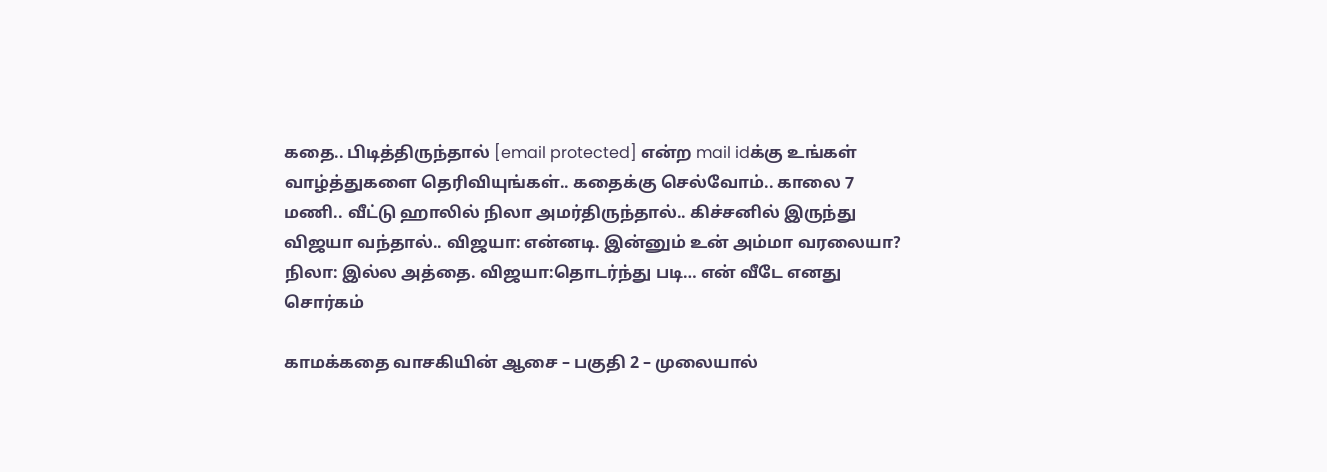கதை.. பிடித்திருந்தால் [email protected] என்ற mail idக்கு உங்கள் வாழ்த்துகளை தெரிவியுங்கள்.. கதைக்கு செல்வோம்.. காலை 7 மணி.. வீட்டு ஹாலில் நிலா அமர்திருந்தால்.. கிச்சனில் இருந்து விஜயா வந்தால்.. விஜயா: என்னடி. இன்னும் உன் அம்மா வரலையா? நிலா: இல்ல அத்தை. விஜயா:தொடர்ந்து படி… என் வீடே எனது சொர்கம்

காமக்கதை வாசகியின் ஆசை – பகுதி 2 – முலையால்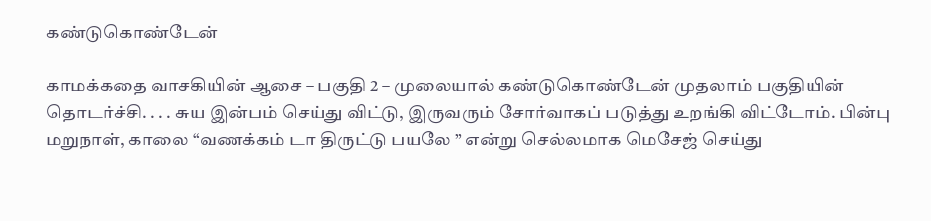கண்டுகொண்டேன்

காமக்கதை வாசகியின் ஆசை – பகுதி 2 – முலையால் கண்டுகொண்டேன் முதலாம் பகுதியின் தொடர்ச்சி. . . . சுய இன்பம் செய்து விட்டு, இருவரும் சோர்வாகப் படுத்து உறங்கி விட்டோம். பின்பு மறுநாள், காலை “வணக்கம் டா திருட்டு பயலே ” என்று செல்லமாக மெசேஜ் செய்து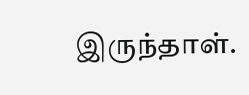இருந்தாள்.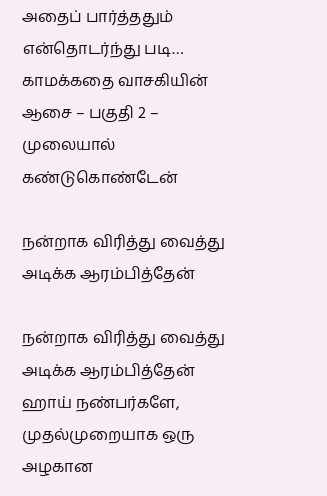அதைப் பார்த்ததும் என்தொடர்ந்து படி… காமக்கதை வாசகியின் ஆசை – பகுதி 2 – முலையால் கண்டுகொண்டேன்

நன்றாக விரித்து வைத்து அடிக்க ஆரம்பித்தேன்

நன்றாக விரித்து வைத்து அடிக்க ஆரம்பித்தேன் ஹாய் நண்பர்களே, முதல்முறையாக ஒரு அழகான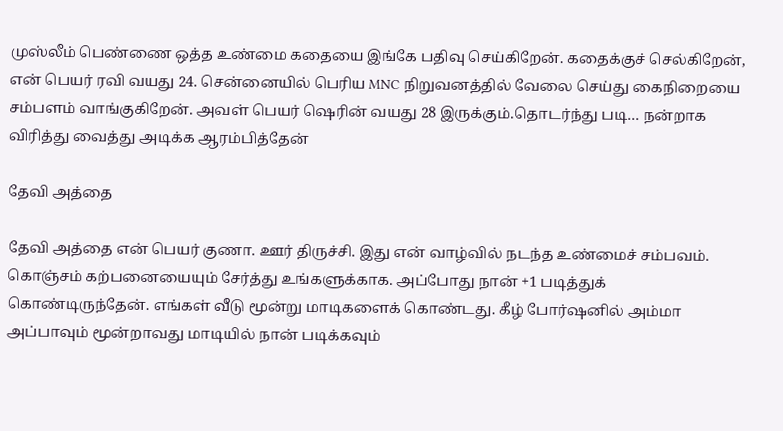முஸ்லீம் பெண்ணை ஒத்த உண்மை கதையை இங்கே பதிவு செய்கிறேன். கதைக்குச் செல்கிறேன், என் பெயர் ரவி வயது 24. சென்னையில் பெரிய MNC நிறுவனத்தில் வேலை செய்து கைநிறையை சம்பளம் வாங்குகிறேன். அவள் பெயர் ஷெரின் வயது 28 இருக்கும்.தொடர்ந்து படி… நன்றாக விரித்து வைத்து அடிக்க ஆரம்பித்தேன்

தேவி அத்தை

தேவி அத்தை என் பெயர் குணா. ஊர் திருச்சி. இது என் வாழ்வில் நடந்த உண்மைச் சம்பவம். கொஞ்சம் கற்பனையையும் சேர்த்து உங்களுக்காக. அப்போது நான் +1 படித்துக் கொண்டிருந்தேன். எங்கள் வீடு மூன்று மாடிகளைக் கொண்டது. கீழ் போர்ஷனில் அம்மா அப்பாவும் மூன்றாவது மாடியில் நான் படிக்கவும்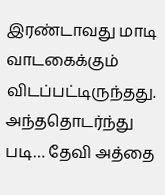இரண்டாவது மாடி வாடகைக்கும் விடப்பட்டிருந்தது. அந்ததொடர்ந்து படி… தேவி அத்தை